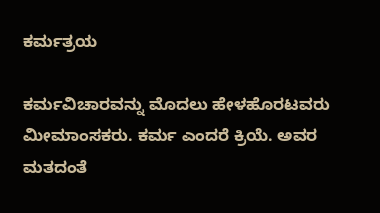ಕರ್ಮತ್ರಯ

ಕರ್ಮವಿಚಾರವನ್ನು ಮೊದಲು ಹೇಳಹೊರಟವರು ಮೀಮಾಂಸಕರು. ಕರ್ಮ ಎಂದರೆ ಕ್ರಿಯೆ. ಅವರ ಮತದಂತೆ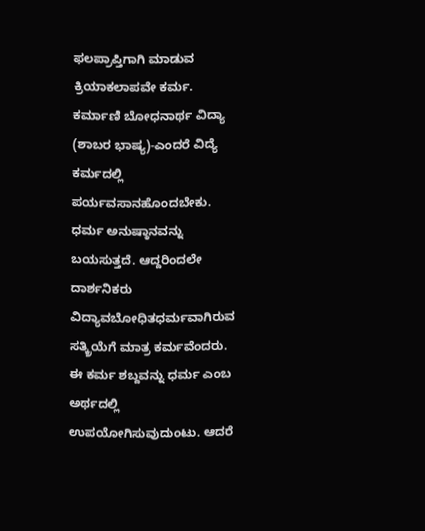ಫಲಪ್ರಾಪ್ತಿಗಾಗಿ ಮಾಡುವ ಕ್ರಿಯಾಕಲಾಪವೇ ಕರ್ಮ. ಕರ್ಮಾಣಿ ಬೋಧನಾರ್ಥ ವಿದ್ಯಾ (ಶಾಬರ ಭಾಷ್ಯ)-ಎಂದರೆ ವಿದ್ಯೆ ಕರ್ಮದಲ್ಲಿ ಪರ್ಯವಸಾನಹೊಂದಬೇಕು. ಧರ್ಮ ಅನುಷ್ಠಾನವನ್ನು ಬಯಸುತ್ತದೆ. ಆದ್ದರಿಂದಲೇ ದಾರ್ಶನಿಕರು ವಿದ್ಯಾವಬೋಧಿತಧರ್ಮವಾಗಿರುವ ಸತ್ಕ್ರಿಯೆಗೆ ಮಾತ್ರ ಕರ್ಮವೆಂದರು. ಈ ಕರ್ಮ ಶಬ್ದವನ್ನು ಧರ್ಮ ಎಂಬ ಅರ್ಥದಲ್ಲಿ ಉಪಯೋಗಿಸುವುದುಂಟು. ಆದರೆ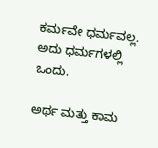ಕರ್ಮವೇ ಧರ್ಮವಲ್ಲ. ಅದು ಧರ್ಮಗಳಲ್ಲಿ ಒಂದು.

ಅರ್ಥ ಮತ್ತು ಕಾಮ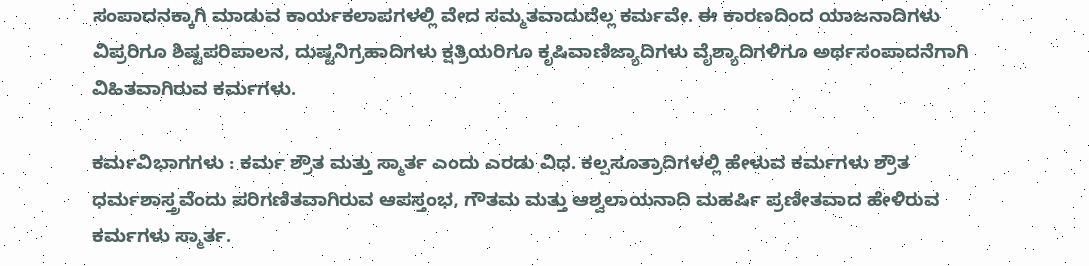ಸಂಪಾದನಕ್ಕಾಗಿ ಮಾಡುವ ಕಾರ್ಯಕಲಾಪಗಳಲ್ಲಿ ವೇದ ಸಮ್ಮತವಾದುದೆಲ್ಲ ಕರ್ಮವೇ. ಈ ಕಾರಣದಿಂದ ಯಾಜನಾದಿಗಳು ವಿಪ್ರರಿಗೂ ಶಿಷ್ಟಪರಿಪಾಲನ, ದುಷ್ಟನಿಗ್ರಹಾದಿಗಳು ಕ್ಷತ್ರಿಯರಿಗೂ ಕೃಷಿವಾಣಿಜ್ಯಾದಿಗಳು ವೈಶ್ಯಾದಿಗಳಿಗೂ ಅರ್ಥಸಂಪಾದನೆಗಾಗಿ ವಿಹಿತವಾಗಿರುವ ಕರ್ಮಗಳು.

ಕರ್ಮವಿಭಾಗಗಳು : ಕರ್ಮ ಶ್ರೌತ ಮತ್ತು ಸ್ಮಾರ್ತ ಎಂದು ಎರಡು ವಿಧ. ಕಲ್ಪಸೂತ್ರಾದಿಗಳಲ್ಲಿ ಹೇಳುವ ಕರ್ಮಗಳು ಶ್ರೌತ ಧರ್ಮಶಾಸ್ತ್ರವೆಂದು ಪರಿಗಣಿತವಾಗಿರುವ ಆಪಸ್ತಂಭ, ಗೌತಮ ಮತ್ತು ಆಶ್ವಲಾಯನಾದಿ ಮಹರ್ಷಿ ಪ್ರಣೀತವಾದ ಹೇಳಿರುವ ಕರ್ಮಗಳು ಸ್ಮಾರ್ತ.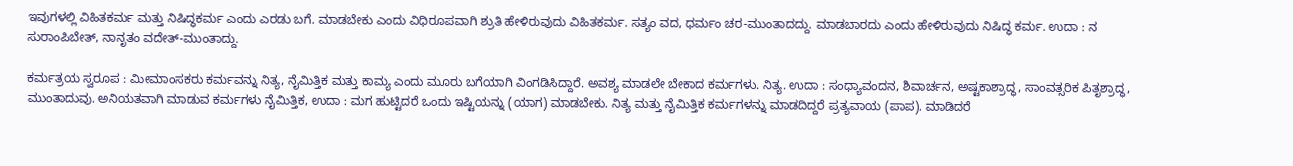ಇವುಗಳಲ್ಲಿ ವಿಹಿತಕರ್ಮ ಮತ್ತು ನಿಷಿದ್ಧಕರ್ಮ ಎಂದು ಎರಡು ಬಗೆ. ಮಾಡಬೇಕು ಎಂದು ವಿಧಿರೂಪವಾಗಿ ಶ್ರುತಿ ಹೇಳಿರುವುದು ವಿಹಿತಕರ್ಮ. ಸತ್ಯಂ ವದ, ಧರ್ಮಂ ಚರ-ಮುಂತಾದದ್ದು. ಮಾಡಬಾರದು ಎಂದು ಹೇಳಿರುವುದು ನಿಷಿದ್ಧ ಕರ್ಮ. ಉದಾ : ನ ಸುರಾಂಪಿಬೇತ್, ನಾನೃತಂ ವದೇತ್-ಮುಂತಾದ್ದು.

ಕರ್ಮತ್ರಯ ಸ್ವರೂಪ : ಮೀಮಾಂಸಕರು ಕರ್ಮವನ್ನು ನಿತ್ಯ, ನೈಮಿತ್ತಿಕ ಮತ್ತು ಕಾಮ್ಯ ಎಂದು ಮೂರು ಬಗೆಯಾಗಿ ವಿಂಗಡಿಸಿದ್ದಾರೆ. ಅವಶ್ಯ ಮಾಡಲೇ ಬೇಕಾದ ಕರ್ಮಗಳು. ನಿತ್ಯ. ಉದಾ : ಸಂಧ್ಯಾವಂದನ, ಶಿವಾರ್ಚನ, ಅಷ್ಟಕಾಶ್ರಾದ್ಧ, ಸಾಂವತ್ಸರಿಕ ಪಿತೃಶ್ರಾದ್ಧ, ಮುಂತಾದುವು. ಅನಿಯತವಾಗಿ ಮಾಡುವ ಕರ್ಮಗಳು ನೈಮಿತ್ತಿಕ, ಉದಾ : ಮಗ ಹುಟ್ಟಿದರೆ ಒಂದು ಇಷ್ಟಿಯನ್ನು (ಯಾಗ) ಮಾಡಬೇಕು. ನಿತ್ಯ ಮತ್ತು ನೈಮಿತ್ತಿಕ ಕರ್ಮಗಳನ್ನು ಮಾಡದಿದ್ದರೆ ಪ್ರತ್ಯವಾಯ (ಪಾಪ). ಮಾಡಿದರೆ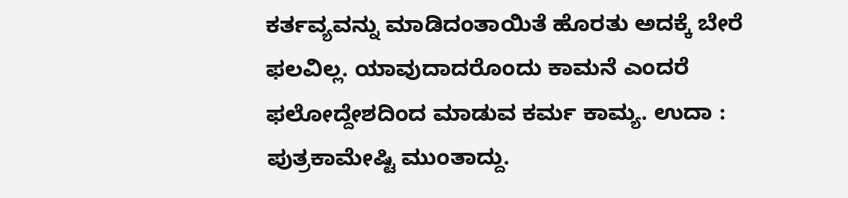ಕರ್ತವ್ಯವನ್ನು ಮಾಡಿದಂತಾಯಿತೆ ಹೊರತು ಅದಕ್ಕೆ ಬೇರೆ ಫಲವಿಲ್ಲ. ಯಾವುದಾದರೊಂದು ಕಾಮನೆ ಎಂದರೆ ಫಲೋದ್ದೇಶದಿಂದ ಮಾಡುವ ಕರ್ಮ ಕಾಮ್ಯ. ಉದಾ : ಪುತ್ರಕಾಮೇಷ್ಟಿ ಮುಂತಾದ್ದು.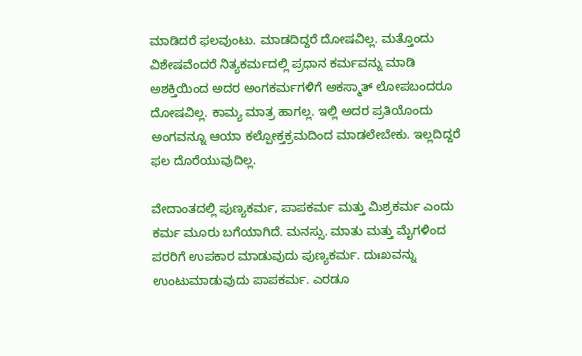ಮಾಡಿದರೆ ಫಲವುಂಟು. ಮಾಡದಿದ್ದರೆ ದೋಷವಿಲ್ಲ. ಮತ್ತೊಂದು ವಿಶೇಷವೆಂದರೆ ನಿತ್ಯಕರ್ಮದಲ್ಲಿ ಪ್ರಧಾನ ಕರ್ಮವನ್ನು ಮಾಡಿ ಅಶಕ್ತಿಯಿಂದ ಅದರ ಅಂಗಕರ್ಮಗಳಿಗೆ ಅಕಸ್ಮಾತ್ ಲೋಪಬಂದರೂ ದೋಷವಿಲ್ಲ. ಕಾಮ್ಯ ಮಾತ್ರ ಹಾಗಲ್ಲ. ಇಲ್ಲಿ ಅದರ ಪ್ರತಿಯೊಂದು ಅಂಗವನ್ನೂ ಆಯಾ ಕಲ್ಪೋಕ್ತಕ್ರಮದಿಂದ ಮಾಡಲೇಬೇಕು. ಇಲ್ಲದಿದ್ದರೆ ಫಲ ದೊರೆಯುವುದಿಲ್ಲ.

ವೇದಾಂತದಲ್ಲಿ ಪುಣ್ಯಕರ್ಮ, ಪಾಪಕರ್ಮ ಮತ್ತು ಮಿಶ್ರಕರ್ಮ ಎಂದು ಕರ್ಮ ಮೂರು ಬಗೆಯಾಗಿದೆ. ಮನಸ್ಸು. ಮಾತು ಮತ್ತು ಮೈಗಳಿಂದ ಪರರಿಗೆ ಉಪಕಾರ ಮಾಡುವುದು ಪುಣ್ಯಕರ್ಮ. ದುಃಖವನ್ನು ಉಂಟುಮಾಡುವುದು ಪಾಪಕರ್ಮ. ಎರಡೂ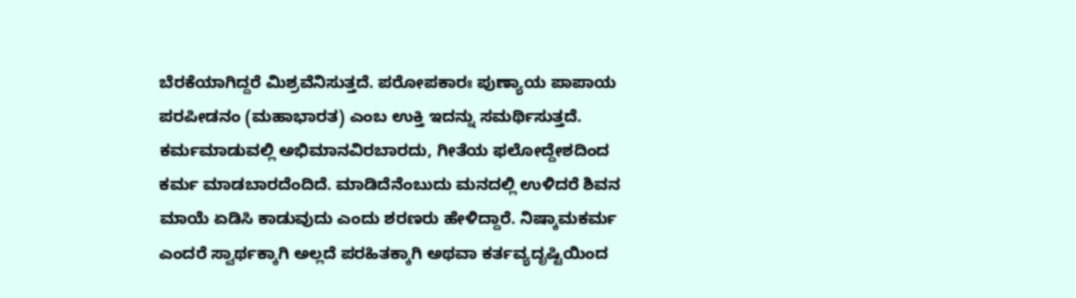ಬೆರಕೆಯಾಗಿದ್ದರೆ ಮಿಶ್ರವೆನಿಸುತ್ತದೆ. ಪರೋಪಕಾರಃ ಪುಣ್ಯಾಯ ಪಾಪಾಯ ಪರಪೀಡನಂ (ಮಹಾಭಾರತ) ಎಂಬ ಉಕ್ತಿ ಇದನ್ನು ಸಮರ್ಥಿಸುತ್ತದೆ. ಕರ್ಮಮಾಡುವಲ್ಲಿ ಅಭಿಮಾನವಿರಬಾರದು, ಗೀತೆಯ ಫಲೋದ್ದೇಶದಿಂದ ಕರ್ಮ ಮಾಡಬಾರದೆಂದಿದೆ. ಮಾಡಿದೆನೆಂಬುದು ಮನದಲ್ಲಿ ಉಳಿದರೆ ಶಿವನ ಮಾಯೆ ಏಡಿಸಿ ಕಾಡುವುದು ಎಂದು ಶರಣರು ಹೇಳಿದ್ದಾರೆ. ನಿಷ್ಕಾಮಕರ್ಮ ಎಂದರೆ ಸ್ವಾರ್ಥಕ್ಕಾಗಿ ಅಲ್ಲದೆ ಪರಹಿತಕ್ಕಾಗಿ ಅಥವಾ ಕರ್ತವ್ಯದೃಷ್ಟಿಯಿಂದ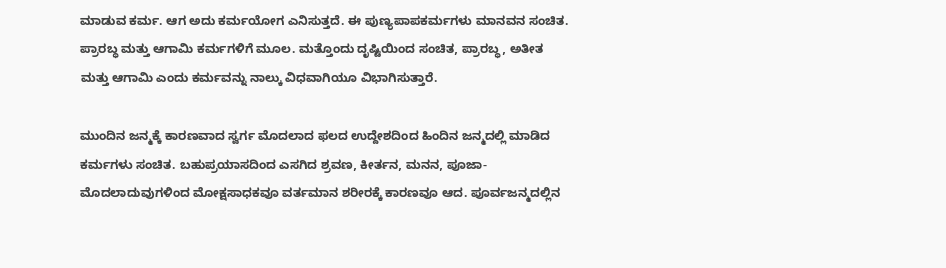ಮಾಡುವ ಕರ್ಮ. ಆಗ ಅದು ಕರ್ಮಯೋಗ ಎನಿಸುತ್ತದೆ. ಈ ಪುಣ್ಯಪಾಪಕರ್ಮಗಳು ಮಾನವನ ಸಂಚಿತ. ಪ್ರಾರಬ್ಧ ಮತ್ತು ಆಗಾಮಿ ಕರ್ಮಗಳಿಗೆ ಮೂಲ. ಮತ್ತೊಂದು ದೃಷ್ಟಿಯಿಂದ ಸಂಚಿತ, ಪ್ರಾರಬ್ಧ, ಅತೀತ ಮತ್ತು ಆಗಾಮಿ ಎಂದು ಕರ್ಮವನ್ನು ನಾಲ್ಕು ವಿಧವಾಗಿಯೂ ವಿಭಾಗಿಸುತ್ತಾರೆ.

ಮುಂದಿನ ಜನ್ಮಕ್ಕೆ ಕಾರಣವಾದ ಸ್ವರ್ಗ ಮೊದಲಾದ ಫಲದ ಉದ್ದೇಶದಿಂದ ಹಿಂದಿನ ಜನ್ಮದಲ್ಲಿ ಮಾಡಿದ ಕರ್ಮಗಳು ಸಂಚಿತ. ಬಹುಪ್ರಯಾಸದಿಂದ ಎಸಗಿದ ಶ್ರವಣ, ಕೀರ್ತನ, ಮನನ, ಪೂಜಾ-ಮೊದಲಾದುವುಗಳಿಂದ ಮೋಕ್ಷಸಾಧಕವೂ ವರ್ತಮಾನ ಶರೀರಕ್ಕೆ ಕಾರಣವೂ ಆದ. ಪೂರ್ವಜನ್ಮದಲ್ಲಿನ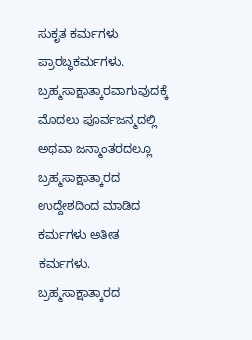ಸುಕೃತ ಕರ್ಮಗಳು ಪ್ರಾರಬ್ಧಕರ್ಮಗಳು. ಬ್ರಹ್ಮಸಾಕ್ಷಾತ್ಕಾರವಾಗುವುದಕ್ಕೆ ಮೊದಲು ಪೂರ್ವಜನ್ಮದಲ್ಲಿ ಅಥವಾ ಜನ್ಮಾಂತರದಲ್ಲೂ ಬ್ರಹ್ಮಸಾಕ್ಷಾತ್ಕಾರದ ಉದ್ದೇಶದಿಂದ ಮಾಡಿದ ಕರ್ಮಗಳು ಅತೀತ ಕರ್ಮಗಳು. ಬ್ರಹ್ಮಸಾಕ್ಷಾತ್ಕಾರದ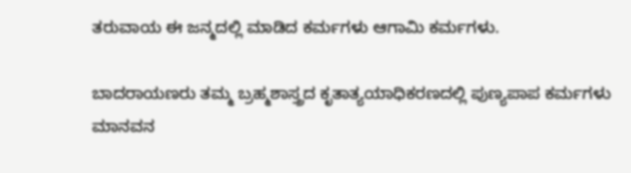ತರುವಾಯ ಈ ಜನ್ಮದಲ್ಲಿ ಮಾಡಿದ ಕರ್ಮಗಳು ಆಗಾಮಿ ಕರ್ಮಗಳು.

ಬಾದರಾಯಣರು ತಮ್ಮ ಬ್ರಹ್ಮಶಾಸ್ತ್ರದ ಕೃತಾತ್ಯಯಾಧಿಕರಣದಲ್ಲಿ ಪುಣ್ಯಪಾಪ ಕರ್ಮಗಳು ಮಾನವನ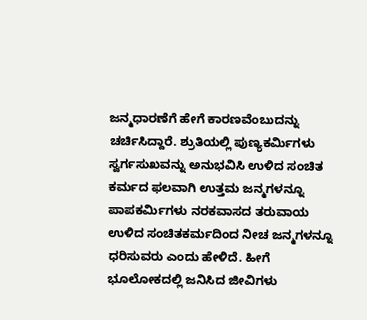ಜನ್ಮಧಾರಣೆಗೆ ಹೇಗೆ ಕಾರಣವೆಂಬುದನ್ನು ಚರ್ಚಿಸಿದ್ದಾರೆ. ಶ್ರುತಿಯಲ್ಲಿ ಪುಣ್ಯಕರ್ಮಿಗಳು ಸ್ವರ್ಗಸುಖವನ್ನು ಅನುಭವಿಸಿ ಉಳಿದ ಸಂಚಿತ ಕರ್ಮದ ಫಲವಾಗಿ ಉತ್ತಮ ಜನ್ಮಗಳನ್ನೂ ಪಾಪಕರ್ಮಿಗಳು ನರಕವಾಸದ ತರುವಾಯ ಉಳಿದ ಸಂಚಿತಕರ್ಮದಿಂದ ನೀಚ ಜನ್ಮಗಳನ್ನೂ ಧರಿಸುವರು ಎಂದು ಹೇಳಿದೆ. ಹೀಗೆ ಭೂಲೋಕದಲ್ಲಿ ಜನಿಸಿದ ಜೀವಿಗಳು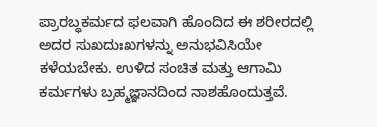ಪ್ರಾರಬ್ಧಕರ್ಮದ ಫಲವಾಗಿ ಹೊಂದಿದ ಈ ಶರೀರದಲ್ಲಿ ಅದರ ಸುಖದುಃಖಗಳನ್ನು ಅನುಭವಿಸಿಯೇ ಕಳೆಯಬೇಕು. ಉಳಿದ ಸಂಚಿತ ಮತ್ತು ಆಗಾಮಿ ಕರ್ಮಗಳು ಬ್ರಹ್ಮಜ್ಞಾನದಿಂದ ನಾಶಹೊಂದುತ್ತವೆ.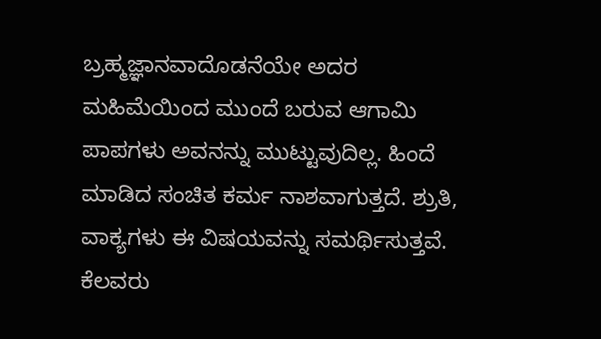ಬ್ರಹ್ಮಜ್ಞಾನವಾದೊಡನೆಯೇ ಅದರ ಮಹಿಮೆಯಿಂದ ಮುಂದೆ ಬರುವ ಆಗಾಮಿ ಪಾಪಗಳು ಅವನನ್ನು ಮುಟ್ಟುವುದಿಲ್ಲ. ಹಿಂದೆ ಮಾಡಿದ ಸಂಚಿತ ಕರ್ಮ ನಾಶವಾಗುತ್ತದೆ. ಶ್ರುತಿ, ವಾಕ್ಯಗಳು ಈ ವಿಷಯವನ್ನು ಸಮರ್ಥಿಸುತ್ತವೆ. ಕೆಲವರು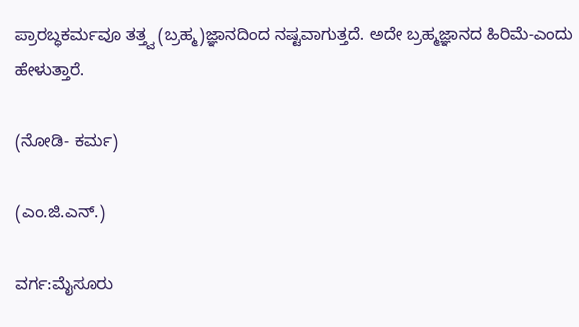ಪ್ರಾರಬ್ಧಕರ್ಮವೂ ತತ್ತ್ವ (ಬ್ರಹ್ಮ)ಜ್ಞಾನದಿಂದ ನಷ್ಟವಾಗುತ್ತದೆ. ಅದೇ ಬ್ರಹ್ಮಜ್ಞಾನದ ಹಿರಿಮೆ-ಎಂದು ಹೇಳುತ್ತಾರೆ.

(ನೋಡಿ- ಕರ್ಮ)

(ಎಂ.ಜಿ.ಎನ್.)

ವರ್ಗ:ಮೈಸೂರು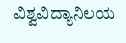ವಿಶ್ವವಿದ್ಯಾನಿಲಯ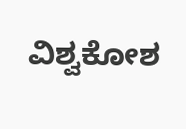ವಿಶ್ವಕೋಶ